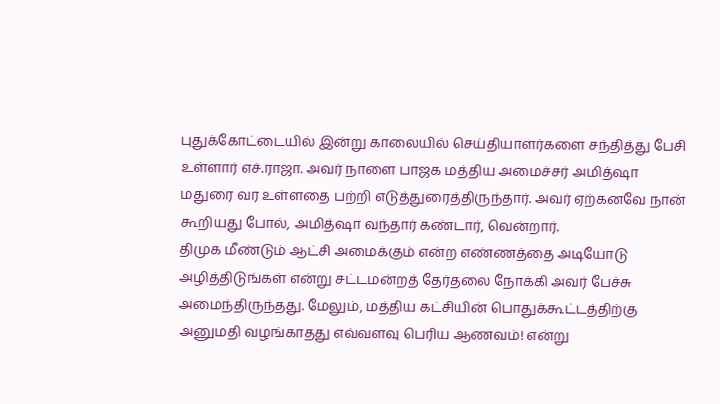புதுக்கோட்டையில் இன்று காலையில் செய்தியாளர்களை சந்தித்து பேசி உள்ளார் எச்.ராஜா. அவர் நாளை பாஜக மத்திய அமைச்சர் அமித்ஷா மதுரை வர உள்ளதை பற்றி எடுத்துரைத்திருந்தார். அவர் ஏற்கனவே நான் கூறியது போல், அமித்ஷா வந்தார் கண்டார், வென்றார்.
திமுக மீண்டும் ஆட்சி அமைக்கும் என்ற எண்ணத்தை அடியோடு அழித்திடுங்கள் என்று சட்டமன்றத் தேர்தலை நோக்கி அவர் பேச்சு அமைந்திருந்தது. மேலும், மத்திய கட்சியின் பொதுக்கூட்டத்திற்கு அனுமதி வழங்காதது எவ்வளவு பெரிய ஆணவம்! என்று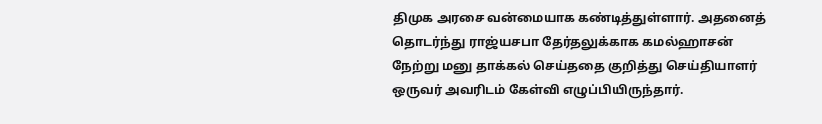திமுக அரசை வன்மையாக கண்டித்துள்ளார். அதனைத் தொடர்ந்து ராஜ்யசபா தேர்தலுக்காக கமல்ஹாசன் நேற்று மனு தாக்கல் செய்ததை குறித்து செய்தியாளர் ஒருவர் அவரிடம் கேள்வி எழுப்பியிருந்தார்.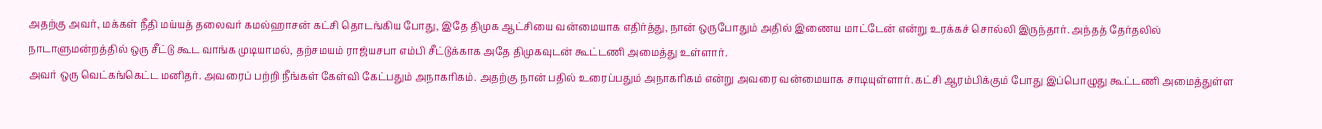அதற்கு அவர், மக்கள் நீதி மய்யத் தலைவர் கமல்ஹாசன் கட்சி தொடங்கிய போது, இதே திமுக ஆட்சியை வன்மையாக எதிர்த்து, நான் ஒருபோதும் அதில் இணைய மாட்டேன் என்று உரக்கச் சொல்லி இருந்தார். அந்தத் தேர்தலில் நாடாளுமன்றத்தில் ஒரு சீட்டு கூட வாங்க முடியாமல், தற்சமயம் ராஜ்யசபா எம்பி சீட்டுக்காக அதே திமுகவுடன் கூட்டணி அமைத்து உள்ளார்.
அவர் ஒரு வெட்கங்கெட்ட மனிதர். அவரைப் பற்றி நீங்கள் கேள்வி கேட்பதும் அநாகரிகம். அதற்கு நான் பதில் உரைப்பதும் அநாகரிகம் என்று அவரை வன்மையாக சாடியுள்ளார். கட்சி ஆரம்பிக்கும் போது இப்பொழுது கூட்டணி அமைத்துள்ள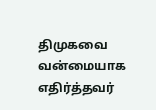திமுகவை வன்மையாக எதிர்த்தவர்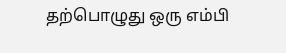தற்பொழுது ஒரு எம்பி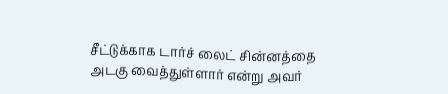சீட்டுக்காக டார்ச் லைட் சின்னத்தை அடகு வைத்துள்ளார் என்று அவர்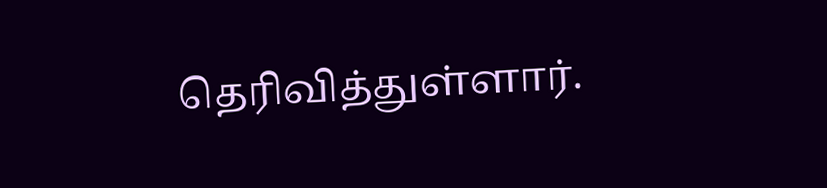தெரிவித்துள்ளார்.